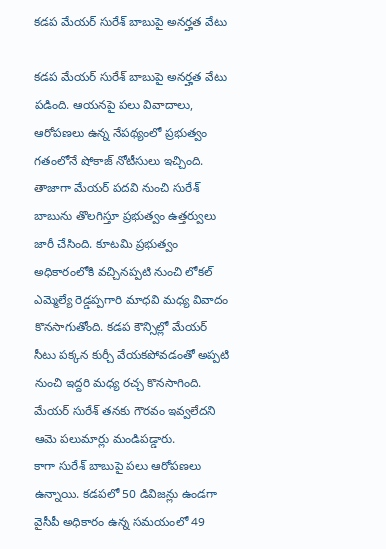కడప మేయర్ సురేశ్ బాబుపై అనర్హత వేటు

కడప మేయర్ సురేశ్ బాబుపై అనర్హత వేటు పడింది. ఆయనపై పలు వివాదాలు, ఆరోపణలు ఉన్న నేపథ్యంలో ప్రభుత్వం గతంలోనే షోకాజ్ నోటీసులు ఇచ్చింది. తాజాగా మేయర్ పదవి నుంచి సురేశ్ బాబును తొలగిస్తూ ప్రభుత్వం ఉత్తర్వులు జారీ చేసింది. కూటమి ప్రభుత్వం అధికారంలోకి వచ్చినప్పటి నుంచి లోకల్ ఎమ్మెల్యే రెడ్డప్పగారి మాధవి మధ్య వివాదం కొనసాగుతోంది. కడప కౌన్సిల్లో మేయర్ సీటు పక్కన కుర్చీ వేయకపోవడంతో అప్పటి నుంచి ఇద్దరి మధ్య రచ్చ కొనసాగింది. మేయర్ సురేశ్ తనకు గౌరవం ఇవ్వలేదని ఆమె పలుమార్లు మండిపడ్డారు.
కాగా సురేశ్ బాబుపై పలు ఆరోపణలు ఉన్నాయి. కడపలో 50 డివిజన్లు ఉండగా వైసీపీ అధికారం ఉన్న సమయంలో 49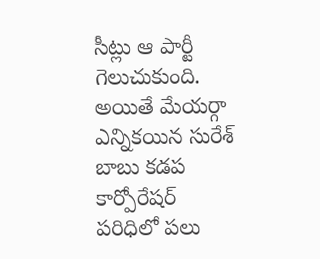సీట్లు ఆ పార్టీ గెలుచుకుంది. అయితే మేయర్గా ఎన్నికయిన సురేశ్ బాబు కడప కార్పోరేషర్ పరిధిలో పలు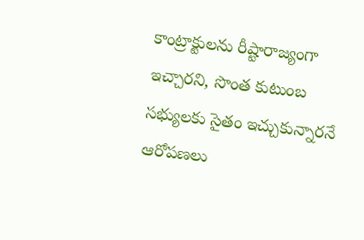కాంట్రాక్టులను రీష్టారాజ్యంగా ఇచ్చారని, సొంత కుటుంబ సభ్యులకు సైతం ఇచ్చుకున్నారనే ఆరోపణలు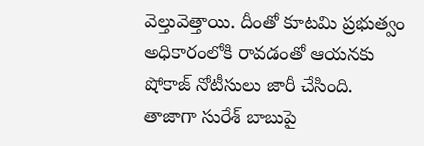వెల్తువెత్తాయి. దీంతో కూటమి ప్రభుత్వం అధికారంలోకి రావడంతో ఆయనకు షోకాజ్ నోటీసులు జారీ చేసింది. తాజాగా సురేశ్ బాబుపై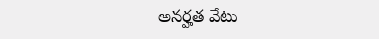అనర్హత వేటు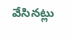వేసినట్లు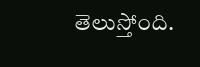తెలుస్తోంది.